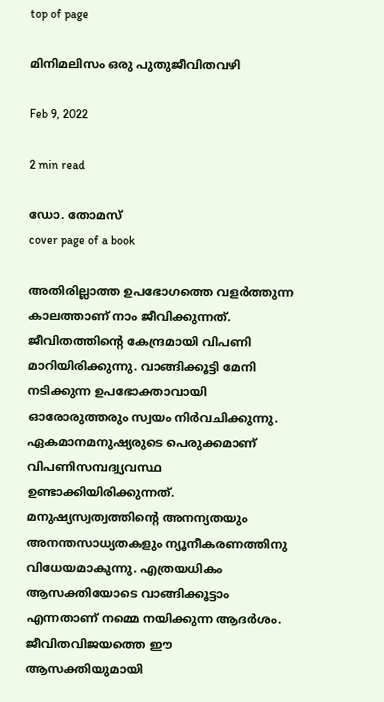top of page

മിനിമലിസം ഒരു പുതുജീവിതവഴി

Feb 9, 2022

2 min read

ഡോ. തോമസ്
cover page of a book

അതിരില്ലാത്ത ഉപഭോഗത്തെ വളര്‍ത്തുന്ന കാലത്താണ് നാം ജീവിക്കുന്നത്. ജീവിതത്തിന്‍റെ കേന്ദ്രമായി വിപണി മാറിയിരിക്കുന്നു. വാങ്ങിക്കൂട്ടി മേനി നടിക്കുന്ന ഉപഭോക്താവായി ഓരോരുത്തരും സ്വയം നിര്‍വചിക്കുന്നു. ഏകമാനമനുഷ്യരുടെ പെരുക്കമാണ് വിപണിസമ്പദ്വ്യവസ്ഥ ഉണ്ടാക്കിയിരിക്കുന്നത്. മനുഷ്യസ്വത്വത്തിന്‍റെ അനന്യതയും അനന്തസാധ്യതകളും ന്യൂനീകരണത്തിനു വിധേയമാകുന്നു. എത്രയധികം ആസക്തിയോടെ വാങ്ങിക്കൂട്ടാം എന്നതാണ് നമ്മെ നയിക്കുന്ന ആദര്‍ശം. ജീവിതവിജയത്തെ ഈ ആസക്തിയുമായി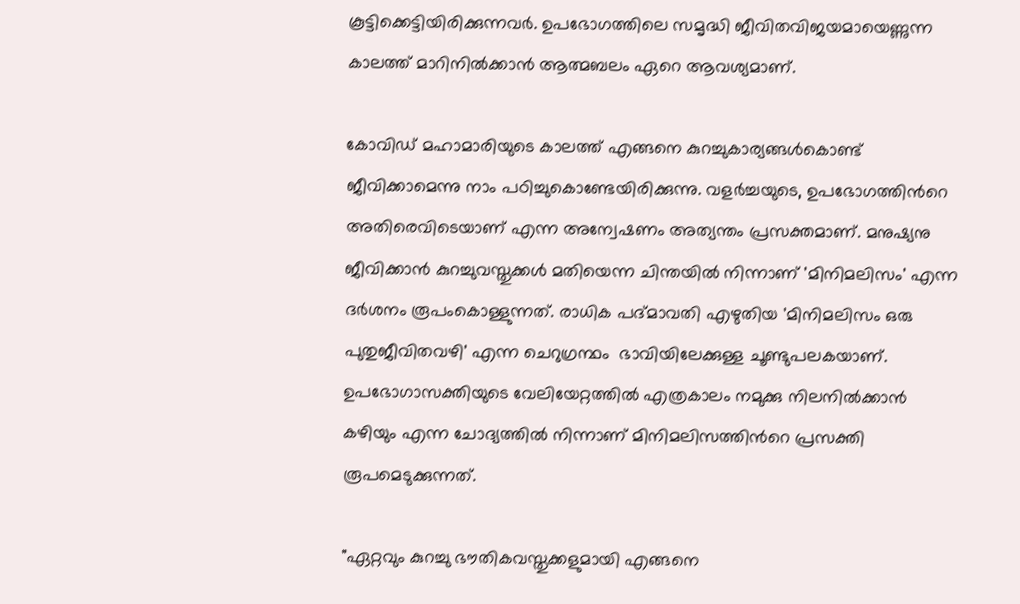കൂട്ടിക്കെട്ടിയിരിക്കുന്നവര്‍. ഉപഭോഗത്തിലെ സമൃദ്ധി ജീവിതവിജയമായെണ്ണുന്ന കാലത്ത് മാറിനില്‍ക്കാന്‍ ആത്മബലം ഏറെ ആവശ്യമാണ്.

കോവിഡ് മഹാമാരിയുടെ കാലത്ത് എങ്ങനെ കുറച്ചുകാര്യങ്ങള്‍കൊണ്ട് ജീവിക്കാമെന്നു നാം പഠിച്ചുകൊണ്ടേയിരിക്കുന്നു. വളര്‍ച്ചയുടെ, ഉപഭോഗത്തിന്‍റെ അതിരെവിടെയാണ് എന്ന അന്വേഷണം അത്യന്തം പ്രസക്തമാണ്. മനുഷ്യനു ജീവിക്കാന്‍ കുറച്ചുവസ്തുക്കള്‍ മതിയെന്ന ചിന്തയില്‍ നിന്നാണ് 'മിനിമലിസം' എന്ന ദര്‍ശനം രൂപംകൊള്ളുന്നത്. രാധിക പദ്മാവതി എഴുതിയ 'മിനിമലിസം ഒരു പുതുജീവിതവഴി' എന്ന ചെറുഗ്രന്ഥം  ഭാവിയിലേക്കുള്ള ചൂണ്ടുപലകയാണ്. ഉപഭോഗാസക്തിയുടെ വേലിയേറ്റത്തില്‍ എത്രകാലം നമുക്കു നിലനില്‍ക്കാന്‍ കഴിയും എന്ന ചോദ്യത്തില്‍ നിന്നാണ് മിനിമലിസത്തിന്‍റെ പ്രസക്തി രൂപമെടുക്കുന്നത്.

"ഏറ്റവും കുറച്ചു ഭൗതികവസ്തുക്കളുമായി എങ്ങനെ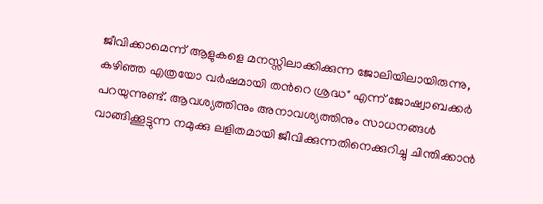ജീവിക്കാമെന്ന് ആളുകളെ മനസ്സിലാക്കിക്കുന്ന ജോലിയിലായിരുന്നു, കഴിഞ്ഞ എത്രയോ വര്‍ഷമായി തന്‍റെ ശ്രദ്ധ" എന്ന് ജോഷ്വാബക്കര്‍ പറയുന്നുണ്ട്. ആവശ്യത്തിനും അനാവശ്യത്തിനും സാധനങ്ങള്‍ വാങ്ങിക്കൂട്ടുന്ന നമുക്കു ലളിതമായി ജീവിക്കുന്നതിനെക്കുറിച്ചു ചിന്തിക്കാന്‍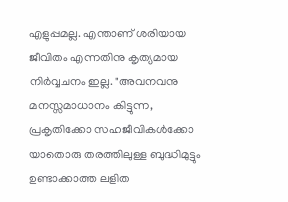എളുപ്പമല്ല. എന്താണ് ശരിയായ ജീവിതം എന്നതിനു കൃത്യമായ നിര്‍വ്വചനം ഇല്ല. "അവനവനു മനസ്സമാധാനം കിട്ടുന്ന, പ്രകൃതിക്കോ സഹജീവികള്‍ക്കോ യാതൊരു തരത്തിലുള്ള ബുദ്ധിമുട്ടും ഉണ്ടാക്കാത്ത ലളിത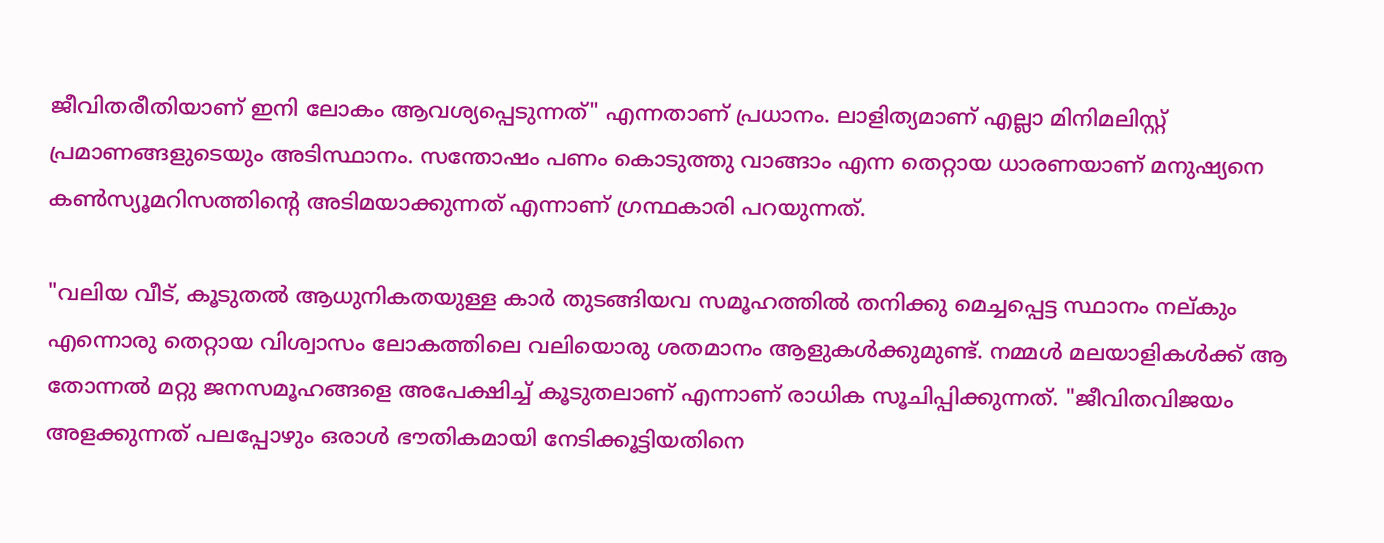ജീവിതരീതിയാണ് ഇനി ലോകം ആവശ്യപ്പെടുന്നത്" എന്നതാണ് പ്രധാനം. ലാളിത്യമാണ് എല്ലാ മിനിമലിസ്റ്റ്  പ്രമാണങ്ങളുടെയും അടിസ്ഥാനം. സന്തോഷം പണം കൊടുത്തു വാങ്ങാം എന്ന തെറ്റായ ധാരണയാണ് മനുഷ്യനെ കണ്‍സ്യൂമറിസത്തിന്‍റെ അടിമയാക്കുന്നത് എന്നാണ് ഗ്രന്ഥകാരി പറയുന്നത്.

"വലിയ വീട്, കൂടുതല്‍ ആധുനികതയുള്ള കാര്‍ തുടങ്ങിയവ സമൂഹത്തില്‍ തനിക്കു മെച്ചപ്പെട്ട സ്ഥാനം നല്കും എന്നൊരു തെറ്റായ വിശ്വാസം ലോകത്തിലെ വലിയൊരു ശതമാനം ആളുകള്‍ക്കുമുണ്ട്. നമ്മള്‍ മലയാളികള്‍ക്ക് ആ തോന്നല്‍ മറ്റു ജനസമൂഹങ്ങളെ അപേക്ഷിച്ച് കൂടുതലാണ് എന്നാണ് രാധിക സൂചിപ്പിക്കുന്നത്. "ജീവിതവിജയം അളക്കുന്നത് പലപ്പോഴും ഒരാള്‍ ഭൗതികമായി നേടിക്കൂട്ടിയതിനെ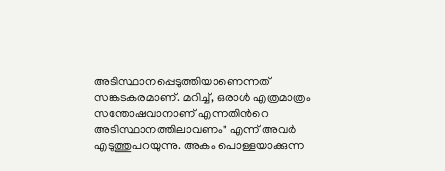അടിസ്ഥാനപ്പെടുത്തിയാണെന്നത് സങ്കടകരമാണ്. മറിച്ച്, ഒരാള്‍ എത്രമാത്രം സന്തോഷവാനാണ് എന്നതിന്‍റെ അടിസ്ഥാനത്തിലാവണം" എന്ന് അവര്‍ എടുത്തുപറയുന്നു. അകം പൊള്ളയാക്കുന്ന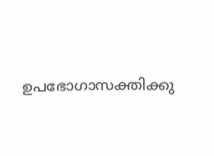ഉപഭോഗാസക്തിക്കു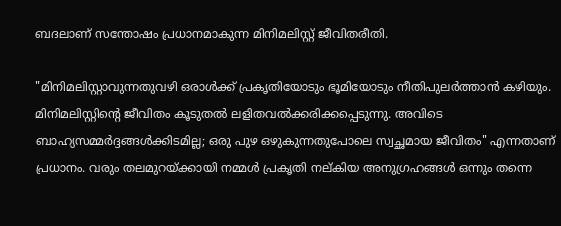ബദലാണ് സന്തോഷം പ്രധാനമാകുന്ന മിനിമലിസ്റ്റ് ജീവിതരീതി.

"മിനിമലിസ്റ്റാവുന്നതുവഴി ഒരാള്‍ക്ക് പ്രകൃതിയോടും ഭൂമിയോടും നീതിപുലര്‍ത്താന്‍ കഴിയും. മിനിമലിസ്റ്റിന്‍റെ ജീവിതം കൂടുതല്‍ ലളിതവല്‍ക്കരിക്കപ്പെടുന്നു. അവിടെ ബാഹ്യസമ്മര്‍ദ്ദങ്ങള്‍ക്കിടമില്ല; ഒരു പുഴ ഒഴുകുന്നതുപോലെ സ്വച്ഛമായ ജീവിതം" എന്നതാണ് പ്രധാനം. വരും തലമുറയ്ക്കായി നമ്മള്‍ പ്രകൃതി നല്കിയ അനുഗ്രഹങ്ങള്‍ ഒന്നും തന്നെ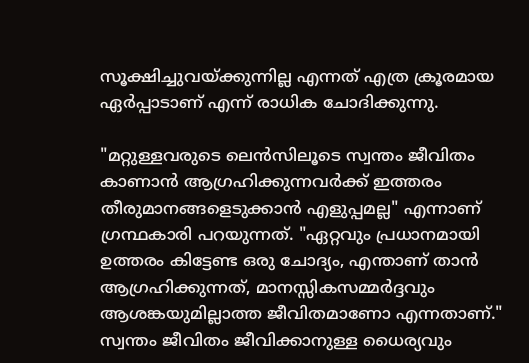സൂക്ഷിച്ചുവയ്ക്കുന്നില്ല എന്നത് എത്ര ക്രൂരമായ ഏര്‍പ്പാടാണ് എന്ന് രാധിക ചോദിക്കുന്നു.

"മറ്റുള്ളവരുടെ ലെന്‍സിലൂടെ സ്വന്തം ജീവിതം കാണാന്‍ ആഗ്രഹിക്കുന്നവര്‍ക്ക് ഇത്തരം തീരുമാനങ്ങളെടുക്കാന്‍ എളുപ്പമല്ല" എന്നാണ് ഗ്രന്ഥകാരി പറയുന്നത്. "ഏറ്റവും പ്രധാനമായി ഉത്തരം കിട്ടേണ്ട ഒരു ചോദ്യം, എന്താണ് താന്‍ ആഗ്രഹിക്കുന്നത്, മാനസ്സികസമ്മര്‍ദ്ദവും ആശങ്കയുമില്ലാത്ത ജീവിതമാണോ എന്നതാണ്." സ്വന്തം ജീവിതം ജീവിക്കാനുള്ള ധൈര്യവും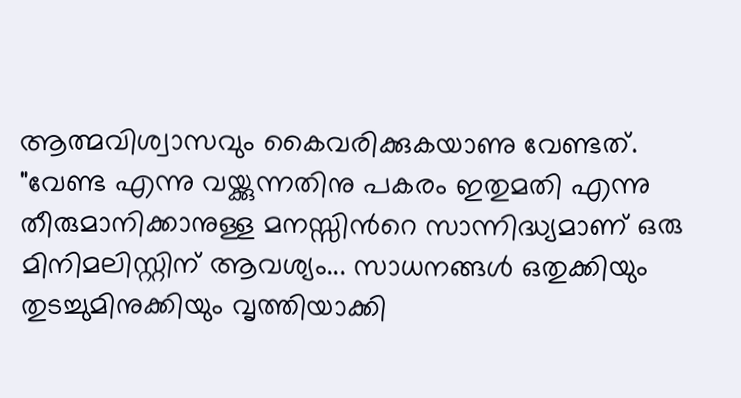ആത്മവിശ്വാസവും കൈവരിക്കുകയാണു വേണ്ടത്. "വേണ്ട എന്നു വയ്ക്കുന്നതിനു പകരം ഇതുമതി എന്നു തീരുമാനിക്കാനുള്ള മനസ്സിന്‍റെ സാന്നിദ്ധ്യമാണ് ഒരു മിനിമലിസ്റ്റിന് ആവശ്യം... സാധനങ്ങള്‍ ഒതുക്കിയും  തുടച്ചുമിനുക്കിയും വൃത്തിയാക്കി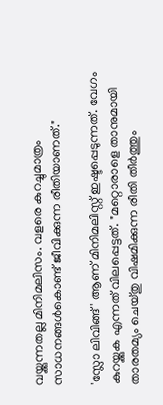വയ്ക്കുന്നതല്ല മിനിമലിസം. വളരെ കുറച്ചുമാത്രം സാധനങ്ങള്‍കൊണ്ട് ജീവിക്കുന്ന രീതിയാണത്."

'സ്ലോ ലിവിങ്ങ്' ആണ് മിനിമലിസ്റ്റ് ഇഷ്ടപ്പെടുന്നത്. വേഗം കുറയ്ക്കുക എന്നത് വിലപ്പെട്ടത്. "മറ്റൊരാളെ താനുമായി താരതമ്യം ചെയ്തു വിഷമിക്കുന്ന രീതി തീര്‍ത്തും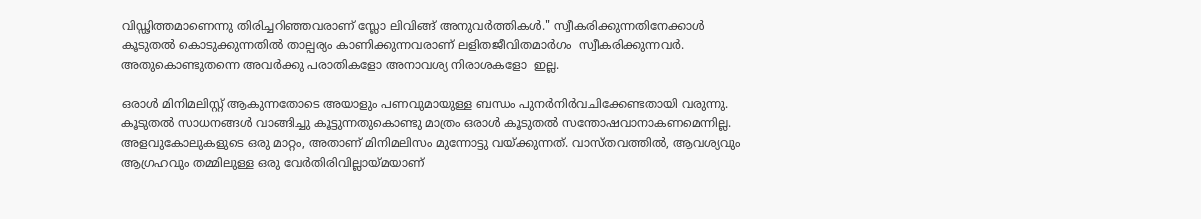വിഡ്ഢിത്തമാണെന്നു തിരിച്ചറിഞ്ഞവരാണ് സ്ലോ ലിവിങ്ങ് അനുവര്‍ത്തികള്‍." സ്വീകരിക്കുന്നതിനേക്കാള്‍ കൂടുതല്‍ കൊടുക്കുന്നതില്‍ താല്പര്യം കാണിക്കുന്നവരാണ് ലളിതജീവിതമാര്‍ഗം  സ്വീകരിക്കുന്നവര്‍. അതുകൊണ്ടുതന്നെ അവര്‍ക്കു പരാതികളോ അനാവശ്യ നിരാശകളോ  ഇല്ല.

ഒരാള്‍ മിനിമലിസ്റ്റ് ആകുന്നതോടെ അയാളും പണവുമായുള്ള ബന്ധം പുനര്‍നിര്‍വചിക്കേണ്ടതായി വരുന്നു. കൂടുതല്‍ സാധനങ്ങള്‍ വാങ്ങിച്ചു കൂട്ടുന്നതുകൊണ്ടു മാത്രം ഒരാള്‍ കൂടുതല്‍ സന്തോഷവാനാകണമെന്നില്ല. അളവുകോലുകളുടെ ഒരു മാറ്റം, അതാണ് മിനിമലിസം മുന്നോട്ടു വയ്ക്കുന്നത്. വാസ്തവത്തില്‍, ആവശ്യവും ആഗ്രഹവും തമ്മിലുള്ള ഒരു വേര്‍തിരിവില്ലായ്മയാണ്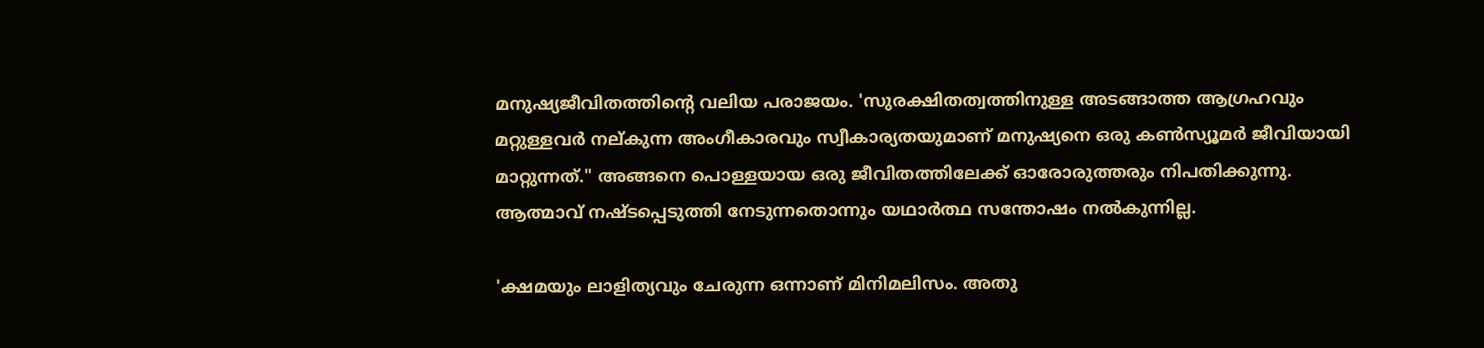മനുഷ്യജീവിതത്തിന്‍റെ വലിയ പരാജയം. 'സുരക്ഷിതത്വത്തിനുള്ള അടങ്ങാത്ത ആഗ്രഹവും മറ്റുള്ളവര്‍ നല്കുന്ന അംഗീകാരവും സ്വീകാര്യതയുമാണ് മനുഷ്യനെ ഒരു കണ്‍സ്യൂമര്‍ ജീവിയായി മാറ്റുന്നത്." അങ്ങനെ പൊള്ളയായ ഒരു ജീവിതത്തിലേക്ക് ഓരോരുത്തരും നിപതിക്കുന്നു. ആത്മാവ് നഷ്ടപ്പെടുത്തി നേടുന്നതൊന്നും യഥാര്‍ത്ഥ സന്തോഷം നല്‍കുന്നില്ല.

'ക്ഷമയും ലാളിത്യവും ചേരുന്ന ഒന്നാണ് മിനിമലിസം. അതു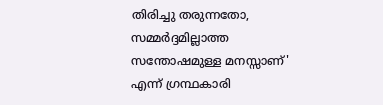തിരിച്ചു തരുന്നതോ, സമ്മര്‍ദ്ദമില്ലാത്ത സന്തോഷമുള്ള മനസ്സാണ്' എന്ന് ഗ്രന്ഥകാരി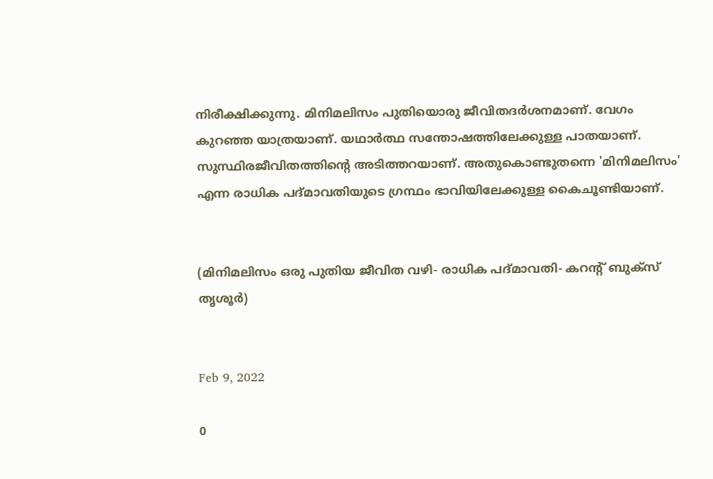നിരീക്ഷിക്കുന്നു. മിനിമലിസം പുതിയൊരു ജീവിതദര്‍ശനമാണ്. വേഗം കുറഞ്ഞ യാത്രയാണ്. യഥാര്‍ത്ഥ സന്തോഷത്തിലേക്കുള്ള പാതയാണ്. സുസ്ഥിരജീവിതത്തിന്‍റെ അടിത്തറയാണ്. അതുകൊണ്ടുതന്നെ 'മിനിമലിസം' എന്ന രാധിക പദ്മാവതിയുടെ ഗ്രന്ഥം ഭാവിയിലേക്കുള്ള കൈചൂണ്ടിയാണ്.


(മിനിമലിസം ഒരു പുതിയ ജീവിത വഴി- രാധിക പദ്മാവതി- കറന്‍റ് ബുക്സ് തൃശൂര്‍)


Feb 9, 2022

0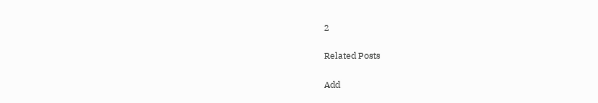2

Related Posts

Add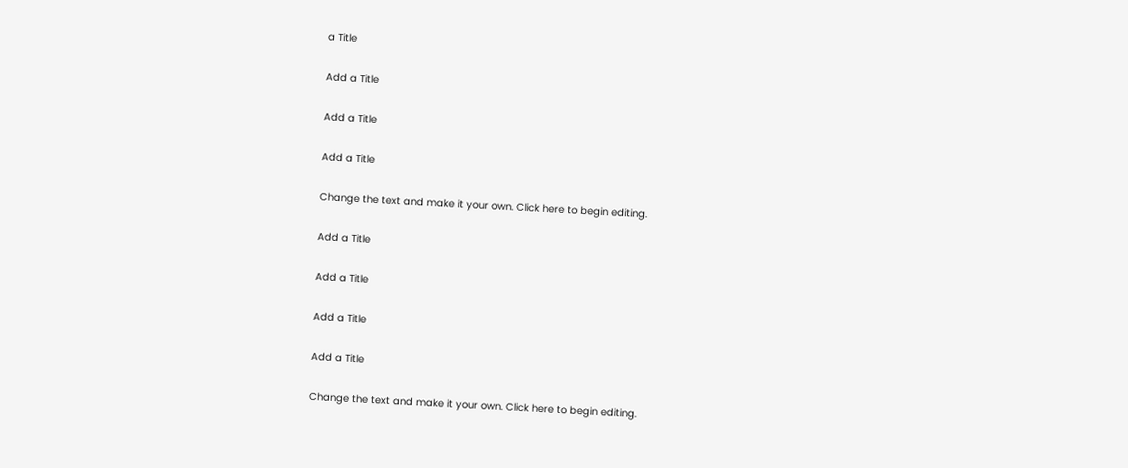a Title

Add a Title

Add a Title

Add a Title

Change the text and make it your own. Click here to begin editing.

Add a Title

Add a Title

Add a Title

Add a Title

Change the text and make it your own. Click here to begin editing.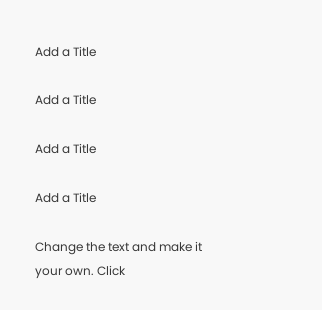Add a Title

Add a Title

Add a Title

Add a Title

Change the text and make it your own. Click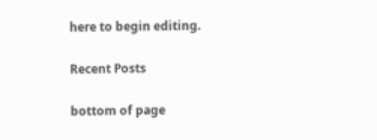here to begin editing.

Recent Posts

bottom of page